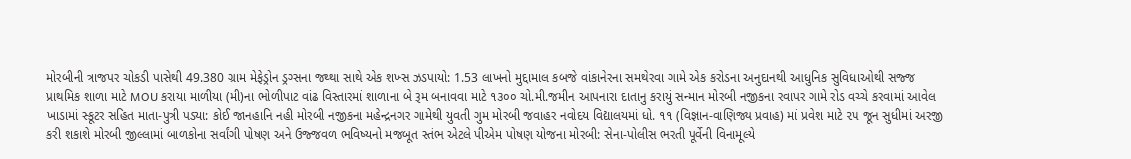મોરબીની ત્રાજપર ચોકડી પાસેથી 49.380 ગ્રામ મેફેડ્રોન ડ્રગ્સના જથ્થા સાથે એક શખ્સ ઝડપાયો: 1.53 લાખનો મુદ્દામાલ કબજે વાંકાનેરના સમથેરવા ગામે એક કરોડના અનુદાનથી આધુનિક સુવિધાઓથી સજ્જ પ્રાથમિક શાળા માટે MOU કરાયા માળીયા (મી)ના ભોળીપાટ વાંઢ વિસ્તારમાં શાળાના બે રૂમ બનાવવા માટે ૧૩૦૦ ચો.મી.જમીન આપનારા દાતાનુ કરાયું સન્માન મોરબી નજીકના રવાપર ગામે રોડ વચ્ચે કરવામાં આવેલ ખાડામાં સ્કૂટર સહિત માતા-પુત્રી પડ્યા: કોઈ જાનહાનિ નહી મોરબી નજીકના મહેન્દ્રનગર ગામેથી યુવતી ગુમ મોરબી જવાહર નવોદય વિદ્યાલયમાં ધો. ૧૧ (વિજ્ઞાન-વાણિજ્ય પ્રવાહ) માં પ્રવેશ માટે ૨૫ જૂન સુધીમાં અરજી કરી શકાશે મોરબી જીલ્લામાં બાળકોના સર્વાંગી પોષણ અને ઉજ્જવળ ભવિષ્યનો મજબૂત સ્તંભ એટલે પીએમ પોષણ યોજના મોરબી: સેના-પોલીસ ભરતી પૂર્વેની વિનામૂલ્યે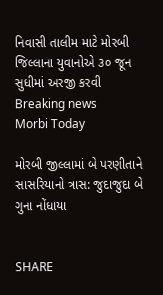નિવાસી તાલીમ માટે મોરબી જિલ્લાના યુવાનોએ ૩૦ જૂન સુધીમાં અરજી કરવી
Breaking news
Morbi Today

મોરબી જીલ્લામાં બે પરણીતાને સાસરિયાનો ત્રાસ: જુદાજુદા બે ગુના નોંધાયા


SHARE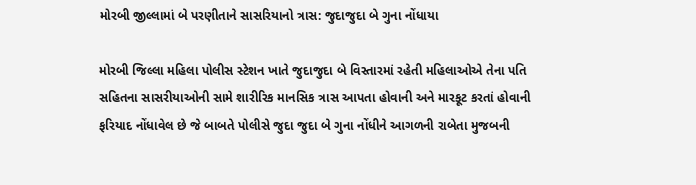મોરબી જીલ્લામાં બે પરણીતાને સાસરિયાનો ત્રાસ: જુદાજુદા બે ગુના નોંધાયા

મોરબી જિલ્લા મહિલા પોલીસ સ્ટેશન ખાતે જુદાજુદા બે વિસ્તારમાં રહેતી મહિલાઓએ તેના પતિ સહિતના સાસરીયાઓની સામે શારીરિક માનસિક ત્રાસ આપતા હોવાની અને મારકૂટ કરતાં હોવાની ફરિયાદ નોંધાવેલ છે જે બાબતે પોલીસે જુદા જુદા બે ગુના નોંધીને આગળની રાબેતા મુજબની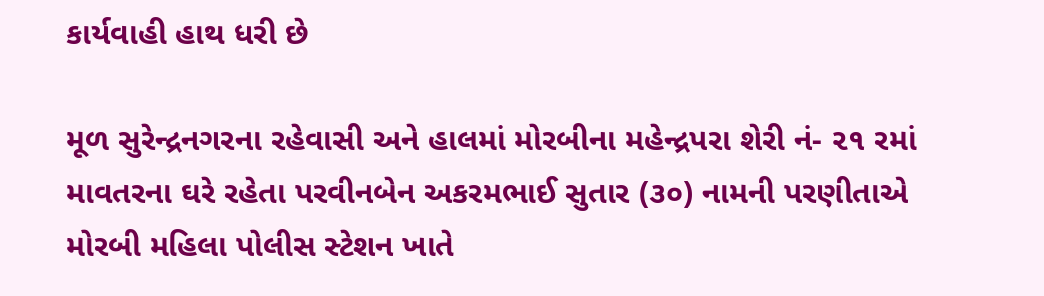કાર્યવાહી હાથ ધરી છે

મૂળ સુરેન્દ્રનગરના રહેવાસી અને હાલમાં મોરબીના મહેન્દ્રપરા શેરી નં- ૨૧ રમાં માવતરના ઘરે રહેતા પરવીનબેન અકરમભાઈ સુતાર (૩૦) નામની પરણીતાએ મોરબી મહિલા પોલીસ સ્ટેશન ખાતે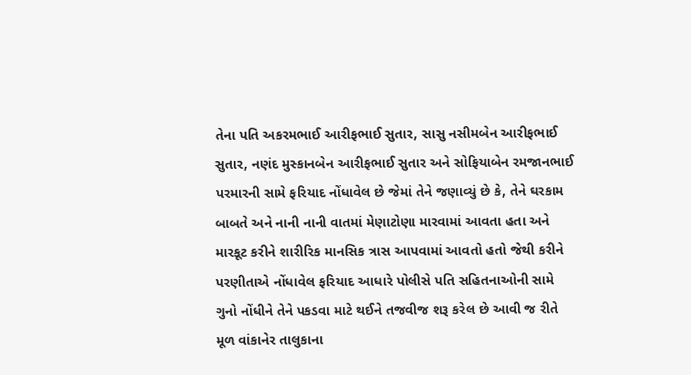તેના પતિ અકરમભાઈ આરીફભાઈ સુતાર, સાસુ નસીમબેન આરીફભાઈ સુતાર, નણંદ મુસ્કાનબેન આરીફભાઈ સુતાર અને સોફિયાબેન રમજાનભાઈ પરમારની સામે ફરિયાદ નોંધાવેલ છે જેમાં તેને જણાવ્યું છે કે, તેને ઘરકામ બાબતે અને નાની નાની વાતમાં મેણાટોણા મારવામાં આવતા હતા અને મારકૂટ કરીને શારીરિક માનસિક ત્રાસ આપવામાં આવતો હતો જેથી કરીને પરણીતાએ નોંધાવેલ ફરિયાદ આધારે પોલીસે પતિ સહિતનાઓની સામે ગુનો નોંધીને તેને પકડવા માટે થઈને તજવીજ શરૂ કરેલ છે આવી જ રીતે મૂળ વાંકાનેર તાલુકાના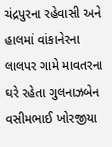ચંદ્રપુરના રહેવાસી અને હાલમાં વાંકાનેરના લાલપર ગામે માવતરના ઘરે રહેતા ગુલનાઝબેન વસીમભાઈ ખોરજીયા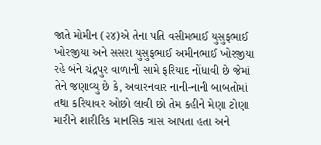જાતે મોમીન (૨૪)એ તેના પતિ વસીમભાઈ યુસુફભાઈ ખોરજીયા અને સસરા યુસુફભાઈ અમીનભાઈ ખોરજીયા રહે બંને ચંદ્રપુર વાળાની સામે ફરિયાદ નોંધાવી છે જેમાં તેને જણાવ્યુ છે કે, અવારનવાર નાની-નાની બાબતોમાં તથા કરિયાવર ઓછો લાવી છો તેમ કહીને મેણા ટોણા મારીને શારીરિક માનસિક ત્રાસ આપતા હતા અને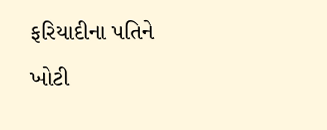ફરિયાદીના પતિને ખોટી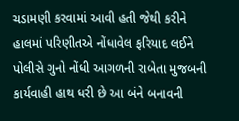ચડામણી કરવામાં આવી હતી જેથી કરીને હાલમાં પરિણીતએ નોંધાવેલ ફરિયાદ લઈને પોલીસે ગુનો નોંધી આગળની રાબેતા મુજબની કાર્યવાહી હાથ ધરી છે આ બંને બનાવની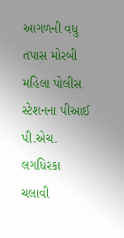આગળની વધુ તપાસ મોરબી મહિલા પોલીસ સ્ટેશનના પીઆઈ પી.એચ. લગધિરકા ચલાવી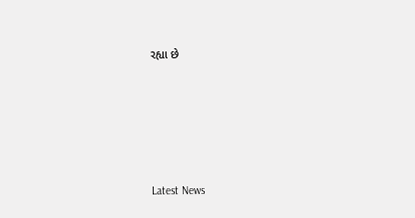રહ્યા છે






Latest News